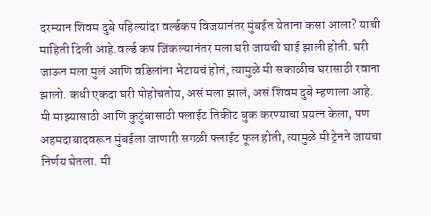दरम्यान शिवम दुबे पहिल्यांदा वर्ल्डकप विजयानंतर मुंबईत येताना कसा आला? याची माहिती दिली आहे.वर्ल्ड कप जिंकल्यानंतर मला घरी जायची घाई झाली होती. घरी जाऊन मला मुलं आणि वडिलांना भेटायचं होतं, त्यामुळे मी सकाळीच घरासाठी रवाना झालो. कधी एकदा घरी पोहोचतोय, असं मला झालं, असं शिवम दुबे म्हणाला आहे.
मी माझ्यासाठी आणि कुटुंबासाठी फ्लाईट तिकीट बुक करण्याचा प्रयत्न केला, पण अहमदाबादवरून मुंबईला जाणारी सगळी फ्लाईट फूल होती, त्यामुळे मी ट्रेनने जायचा निर्णय घेतला. मी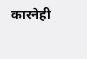कारनेही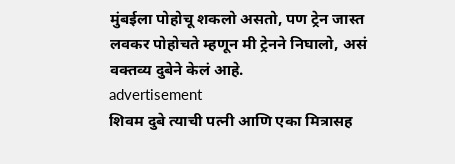मुंबईला पोहोचू शकलो असतो, पण ट्रेन जास्त लवकर पोहोचते म्हणून मी ट्रेनने निघालो, असं वक्तव्य दुबेने केलं आहे.
advertisement
शिवम दुबे त्याची पत्नी आणि एका मित्रासह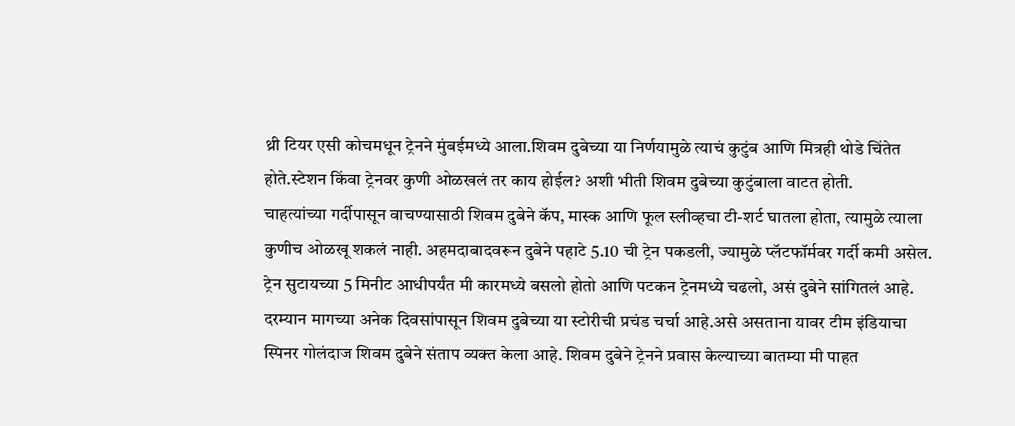थ्री टियर एसी कोचमधून ट्रेनने मुंबईमध्ये आला.शिवम दुबेच्या या निर्णयामुळे त्याचं कुटुंब आणि मित्रही थोडे चिंतेत होते.स्टेशन किंवा ट्रेनवर कुणी ओळखलं तर काय होईल? अशी भीती शिवम दुबेच्या कुटुंबाला वाटत होती.
चाहत्यांच्या गर्दीपासून वाचण्यासाठी शिवम दुबेने कॅप, मास्क आणि फूल स्लीव्हचा टी-शर्ट घातला होता, त्यामुळे त्याला कुणीच ओळखू शकलं नाही. अहमदाबादवरून दुबेने पहाटे 5.10 ची ट्रेन पकडली, ज्यामुळे प्लॅटफॉर्मवर गर्दी कमी असेल. ट्रेन सुटायच्या 5 मिनीट आधीपर्यंत मी कारमध्ये बसलो होतो आणि पटकन ट्रेनमध्ये चढलो, असं दुबेने सांगितलं आहे.
दरम्यान मागच्या अनेक दिवसांपासून शिवम दुबेच्या या स्टोरीची प्रचंड चर्चा आहे.असे असताना यावर टीम इंडियाचा स्पिनर गोलंदाज शिवम दुबेने संताप व्यक्त केला आहे. शिवम दुबेने ट्रेनने प्रवास केल्याच्या बातम्या मी पाहत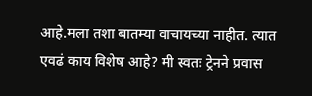आहे.मला तशा बातम्या वाचायच्या नाहीत. त्यात एवढं काय विशेष आहे? मी स्वतः ट्रेनने प्रवास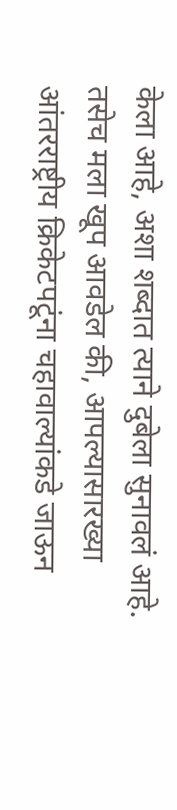केला आहे, अशा शब्दात त्याने दुबेला सुनावलं आहे.
तसेच मला खूप आवडेल की, आपल्यासारख्या आंतरराष्ट्रीय क्रिकेटपटूंना चहावाल्यांकडे जाऊन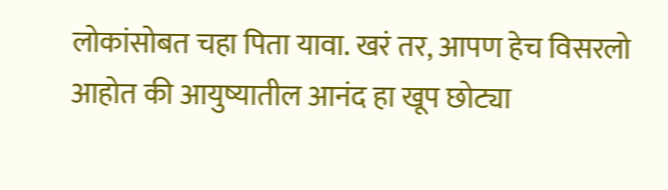लोकांसोबत चहा पिता यावा. खरं तर, आपण हेच विसरलो आहोत की आयुष्यातील आनंद हा खूप छोट्या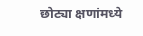छोट्या क्षणांमध्ये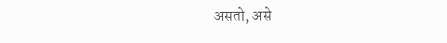असतो, असे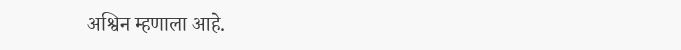अश्विन म्हणाला आहे.